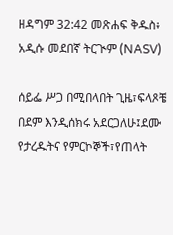ዘዳግም 32:42 መጽሐፍ ቅዱስ፥ አዲሱ መደበኛ ትርጒም (NASV)

ሰይፌ ሥጋ በሚበላበት ጊዜ፣ፍላጾቼ በደም እንዲሰክሩ አደርጋለሁ፤ደሙ የታረዱትና የምርኮኞች፣የጠላት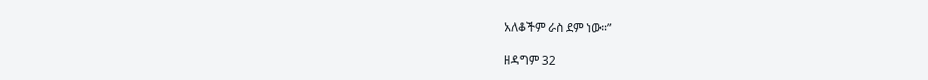አለቆችም ራስ ደም ነው።”

ዘዳግም 32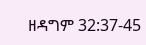ዘዳግም 32:37-45